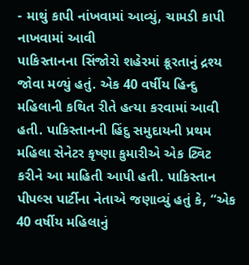- માથું કાપી નાંખવામાં આવ્યું, ચામડી કાપી નાખવામાં આવી
પાકિસ્તાનના સિંજોરો શહેરમાં ક્રૂરતાનું દ્રશ્ય જોવા મળ્યું હતું. એક 40 વર્ષીય હિન્દુ મહિલાની કથિત રીતે હત્યા કરવામાં આવી હતી. પાકિસ્તાનની હિંદુ સમુદાયની પ્રથમ મહિલા સેનેટર કૃષ્ણા કુમારીએ એક ટ્વિટ કરીને આ માહિતી આપી હતી. પાકિસ્તાન પીપલ્સ પાર્ટીના નેતાએ જણાવ્યું હતું કે, “એક 40 વર્ષીય મહિલાનું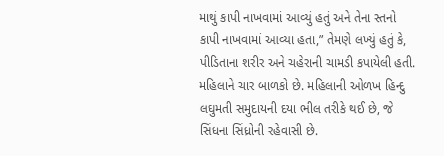માથું કાપી નાખવામાં આવ્યું હતું અને તેના સ્તનો કાપી નાખવામાં આવ્યા હતા,” તેમણે લખ્યું હતું કે, પીડિતાના શરીર અને ચહેરાની ચામડી કપાયેલી હતી. મહિલાને ચાર બાળકો છે. મહિલાની ઓળખ હિન્દુ લઘુમતી સમુદાયની દયા ભીલ તરીકે થઈ છે, જે સિંધના સિંધ્રોની રહેવાસી છે.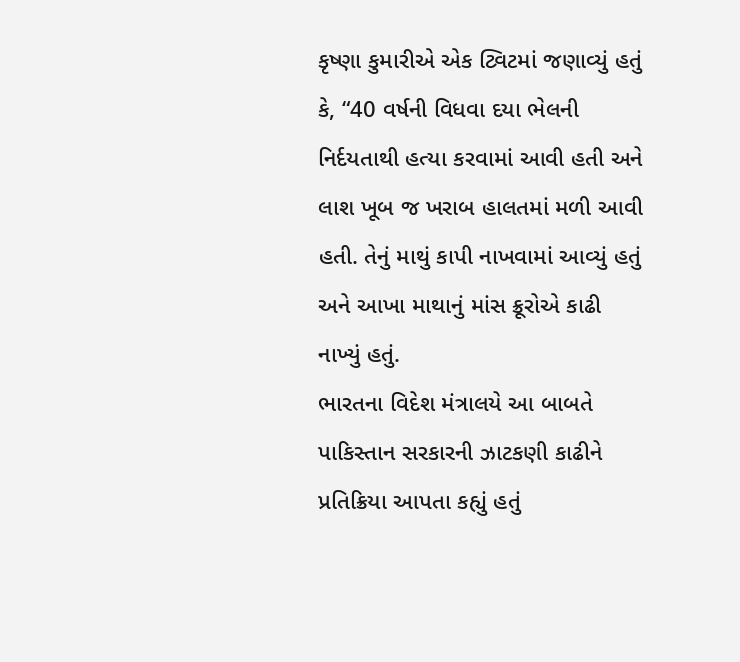કૃષ્ણા કુમારીએ એક ટ્વિટમાં જણાવ્યું હતું કે, “40 વર્ષની વિધવા દયા ભેલની નિર્દયતાથી હત્યા કરવામાં આવી હતી અને લાશ ખૂબ જ ખરાબ હાલતમાં મળી આવી હતી. તેનું માથું કાપી નાખવામાં આવ્યું હતું અને આખા માથાનું માંસ ક્રૂરોએ કાઢી નાખ્યું હતું.
ભારતના વિદેશ મંત્રાલયે આ બાબતે પાકિસ્તાન સરકારની ઝાટકણી કાઢીને પ્રતિક્રિયા આપતા કહ્યું હતું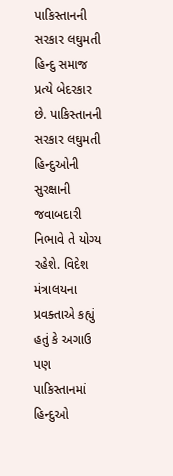પાકિસ્તાનની સરકાર લઘુમતી હિન્દુ સમાજ પ્રત્યે બેદરકાર છે. પાકિસ્તાનની સરકાર લઘુમતી હિન્દુઓની સુરક્ષાની જવાબદારી નિભાવે તે યોગ્ય રહેશે. વિદેશ મંત્રાલયના પ્રવક્તાએ કહ્યું હતું કે અગાઉ પણ પાકિસ્તાનમાં હિન્દુઓ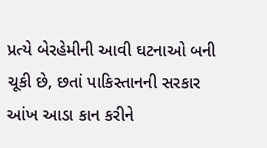પ્રત્યે બેરહેમીની આવી ઘટનાઓ બની ચૂકી છે, છતાં પાકિસ્તાનની સરકાર આંખ આડા કાન કરીને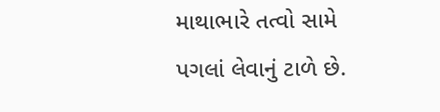માથાભારે તત્વો સામે પગલાં લેવાનું ટાળે છે.